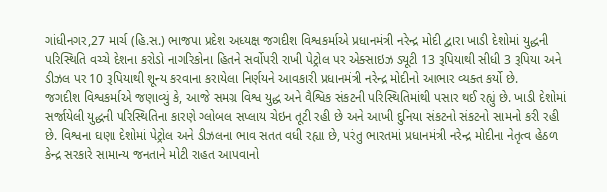ગાંધીનગર,27 માર્ચ (હિ.સ.) ભાજપા પ્રદેશ અધ્યક્ષ જગદીશ વિશ્વકર્માએ પ્રધાનમંત્રી નરેન્દ્ર મોદી દ્વારા ખાડી દેશોમાં યુદ્ધની પરિસ્થિતિ વચ્ચે દેશના કરોડો નાગરિકોના હિતને સર્વોપરી રાખી પેટ્રોલ પર એક્સાઇઝ ડ્યૂટી 13 રૂપિયાથી સીધી 3 રૂપિયા અને ડીઝલ પર 10 રૂપિયાથી શૂન્ય કરવાના કરાયેલા નિર્ણયને આવકારી પ્રધાનમંત્રી નરેન્દ્ર મોદીનો આભાર વ્યક્ત કર્યો છે.
જગદીશ વિશ્વકર્માએ જણાવ્યું કે, આજે સમગ્ર વિશ્વ યુદ્ધ અને વૈશ્વિક સંકટની પરિસ્થિતિમાંથી પસાર થઈ રહ્યું છે. ખાડી દેશોમાં સર્જાયેલી યુદ્ધની પરિસ્થિતિના કારણે ગ્લોબલ સપ્લાય ચેઇન તૂટી રહી છે અને આખી દુનિયા સંકટનો સંકટનો સામનો કરી રહી છે. વિશ્વના ઘણા દેશોમાં પેટ્રોલ અને ડીઝલના ભાવ સતત વધી રહ્યા છે, પરંતુ ભારતમાં પ્રધાનમંત્રી નરેન્દ્ર મોદીના નેતૃત્વ હેઠળ કેન્દ્ર સરકારે સામાન્ય જનતાને મોટી રાહત આપવાનો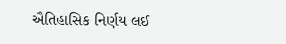ઐતિહાસિક નિર્ણય લઈ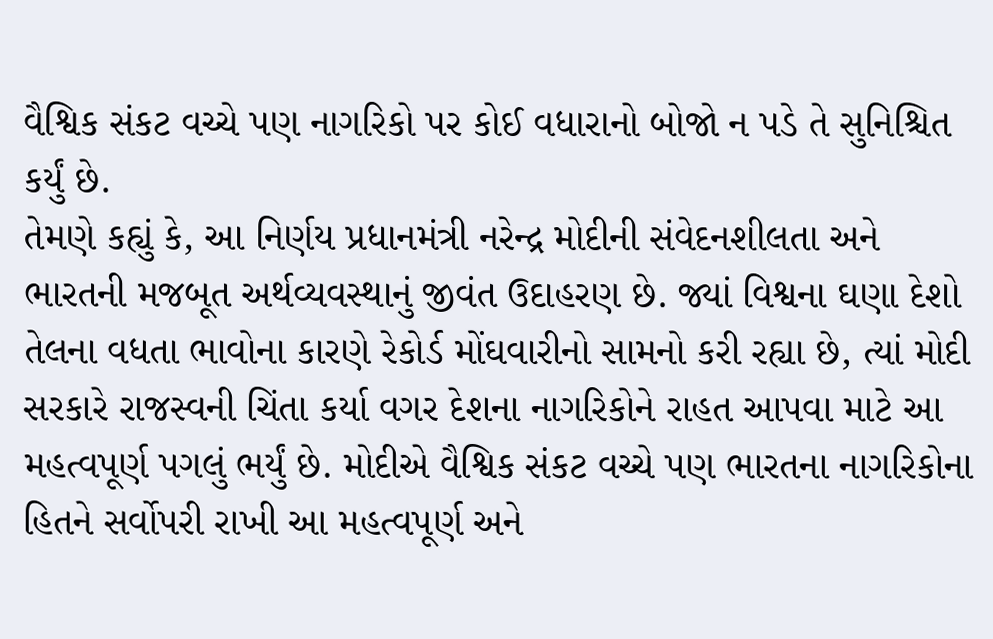વૈશ્વિક સંકટ વચ્ચે પણ નાગરિકો પર કોઈ વધારાનો બોજો ન પડે તે સુનિશ્ચિત કર્યું છે.
તેમણે કહ્યું કે, આ નિર્ણય પ્રધાનમંત્રી નરેન્દ્ર મોદીની સંવેદનશીલતા અને ભારતની મજબૂત અર્થવ્યવસ્થાનું જીવંત ઉદાહરણ છે. જ્યાં વિશ્વના ઘણા દેશો તેલના વધતા ભાવોના કારણે રેકોર્ડ મોંઘવારીનો સામનો કરી રહ્યા છે, ત્યાં મોદી સરકારે રાજસ્વની ચિંતા કર્યા વગર દેશના નાગરિકોને રાહત આપવા માટે આ મહત્વપૂર્ણ પગલું ભર્યું છે. મોદીએ વૈશ્વિક સંકટ વચ્ચે પણ ભારતના નાગરિકોના હિતને સર્વોપરી રાખી આ મહત્વપૂર્ણ અને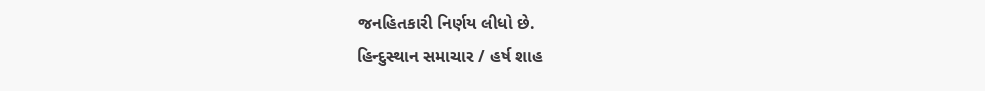જનહિતકારી નિર્ણય લીધો છે.
હિન્દુસ્થાન સમાચાર / હર્ષ શાહ